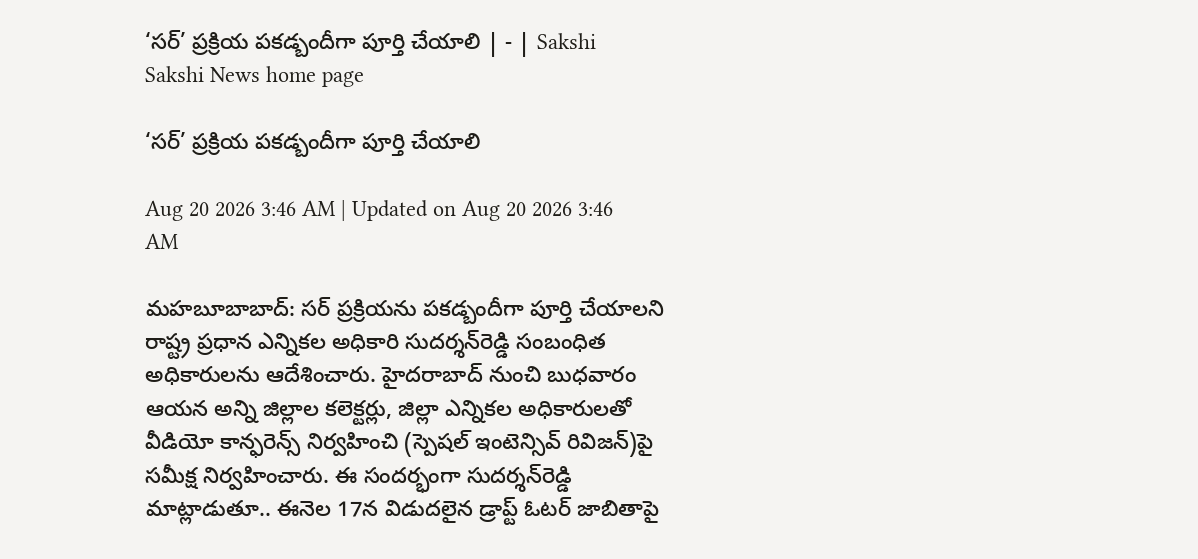‘సర్‌’ ప్రక్రియ పకడ్బందీగా పూర్తి చేయాలి | - | Sakshi
Sakshi News home page

‘సర్‌’ ప్రక్రియ పకడ్బందీగా పూర్తి చేయాలి

Aug 20 2026 3:46 AM | Updated on Aug 20 2026 3:46 AM

మహబూబాబాద్‌: సర్‌ ప్రక్రియను పకడ్బందీగా పూర్తి చేయాలని రాష్ట్ర ప్రధాన ఎన్నికల అధికారి సుదర్శన్‌రెడ్డి సంబంధిత అధికారులను ఆదేశించారు. హైదరాబాద్‌ నుంచి బుధవారం ఆయన అన్ని జిల్లాల కలెక్టర్లు, జిల్లా ఎన్నికల అధికారులతో వీడియో కాన్ఫరెన్స్‌ నిర్వహించి (స్పెషల్‌ ఇంటెన్సివ్‌ రివిజన్‌)పై సమీక్ష నిర్వహించారు. ఈ సందర్భంగా సుదర్శన్‌రెడ్డి మాట్లాడుతూ.. ఈనెల 17న విడుదలైన డ్రాప్ట్‌ ఓటర్‌ జాబితాపై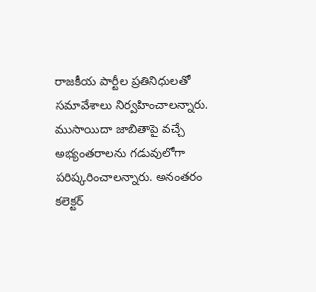రాజకీయ పార్టీల ప్రతినిధులతో సమావేశాలు నిర్వహించాలన్నారు. ముసాయిదా జాబితాపై వచ్చే అభ్యంతరాలను గడువులోగా పరిష్కరించాలన్నారు. అనంతరం కలెక్టర్‌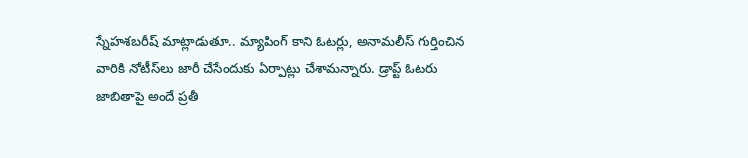స్నేహశబరీష్‌ మాట్లాడుతూ.. మ్యాపింగ్‌ కాని ఓటర్లు, అనామలీస్‌ గుర్తించిన వారికి నోటీస్‌లు జారీ చేసేందుకు ఏర్పాట్లు చేశామన్నారు. డ్రాప్ట్‌ ఓటరు జాబితాపై అందే ప్రతీ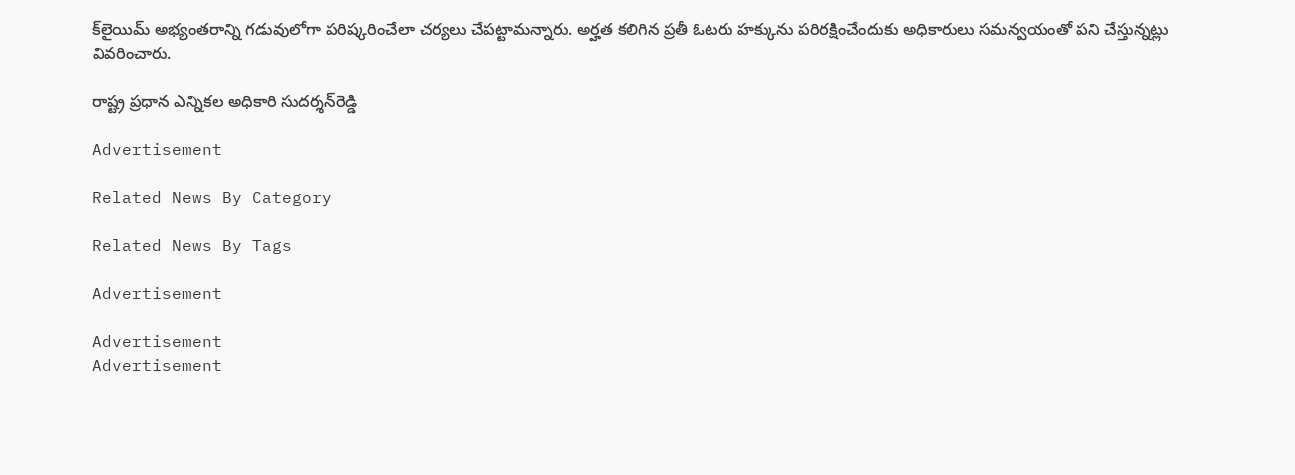క్‌లైయిమ్‌ అభ్యంతరాన్ని గడువులోగా పరిష్కరించేలా చర్యలు చేపట్టామన్నారు. అర్హత కలిగిన ప్రతీ ఓటరు హక్కును పరిరక్షించేందుకు అధికారులు సమన్వయంతో పని చేస్తున్నట్లు వివరించారు.

రాష్ట్ర ప్రధాన ఎన్నికల అధికారి సుదర్శన్‌రెడ్డి

Advertisement

Related News By Category

Related News By Tags

Advertisement

Advertisement
Advertisement